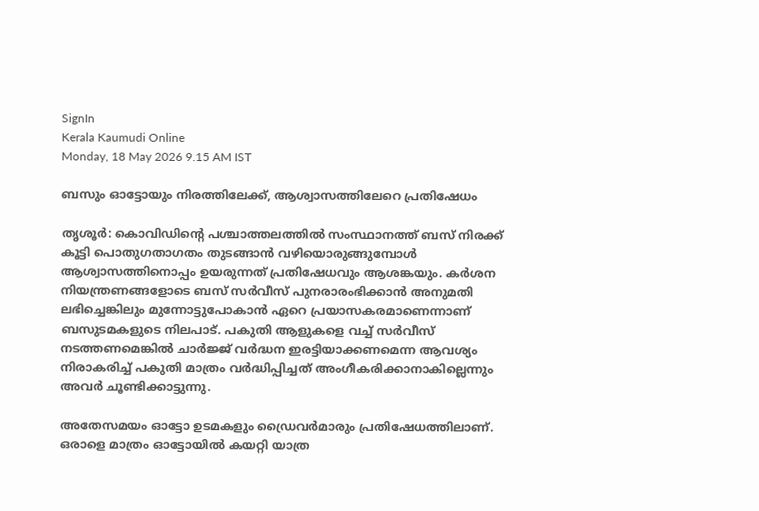SignIn
Kerala Kaumudi Online
Monday, 18 May 2026 9.15 AM IST

ബസും ഓട്ടോയും നിരത്തിലേക്ക്, ആശ്വാസത്തിലേറെ പ്രതിഷേധം

തൃശൂർ: കൊവിഡിന്റെ പശ്ചാത്തലത്തിൽ സംസ്ഥാനത്ത് ബസ് നിരക്ക് കൂട്ടി പൊതുഗതാഗതം തുടങ്ങാൻ വഴിയൊരുങ്ങുമ്പോൾ ആശ്വാസത്തിനൊപ്പം ഉയരുന്നത് പ്രതിഷേധവും ആശങ്കയും. കർശന നിയന്ത്രണങ്ങളോടെ ബസ് സർവീസ് പുനരാരംഭിക്കാൻ അനുമതി ലഭിച്ചെങ്കിലും മുന്നോട്ടുപോകാൻ ഏറെ പ്രയാസകരമാണെന്നാണ് ബസുടമകളുടെ നിലപാട്. പകുതി ആളുകളെ വച്ച് സർവീസ് നടത്തണമെങ്കിൽ ചാർജ്ജ് വർദ്ധന ഇരട്ടിയാക്കണമെന്ന ആവശ്യം നിരാകരിച്ച് പകുതി മാത്രം വർദ്ധിപ്പിച്ചത് അംഗീകരിക്കാനാകില്ലെന്നും അവർ ചൂണ്ടിക്കാട്ടുന്നു.

അതേസമയം ഓട്ടോ ഉടമകളും ഡ്രൈവർമാരും പ്രതിഷേധത്തിലാണ്. ഒരാളെ മാത്രം ഓട്ടോയിൽ കയറ്റി യാത്ര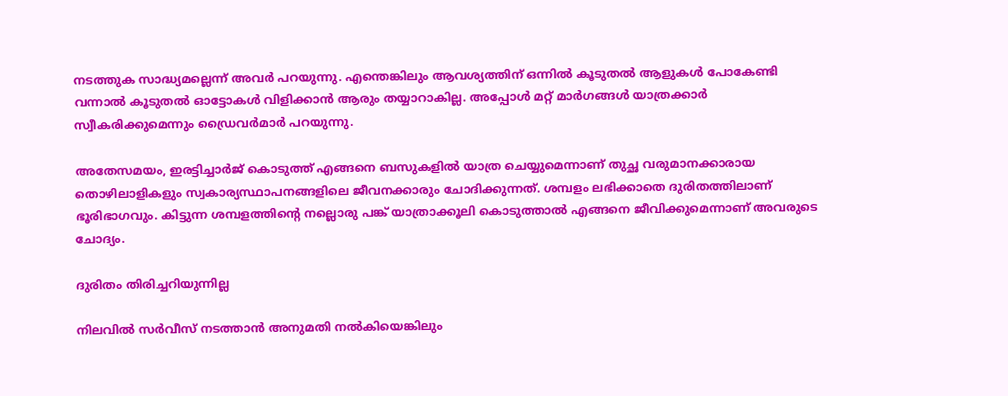നടത്തുക സാദ്ധ്യമല്ലെന്ന് അവർ പറയുന്നു. എന്തെങ്കിലും ആവശ്യത്തിന് ഒന്നിൽ കൂടുതൽ ആളുകൾ പോകേണ്ടി വന്നാൽ കൂടുതൽ ഓട്ടോകൾ വിളിക്കാൻ ആരും തയ്യാറാകില്ല. അപ്പോൾ മറ്റ് മാർഗങ്ങൾ യാത്രക്കാർ സ്വീകരിക്കുമെന്നും ഡ്രൈവർമാർ പറയുന്നു.

അതേസമയം, ഇരട്ടിച്ചാർജ് കൊടുത്ത് എങ്ങനെ ബസുകളിൽ യാത്ര ചെയ്യുമെന്നാണ് തുച്ഛ വരുമാനക്കാരായ തൊഴിലാളികളും സ്വകാര്യസ്ഥാപനങ്ങളിലെ ജീവനക്കാരും ചോദിക്കുന്നത്. ശമ്പളം ലഭിക്കാതെ ദുരിതത്തിലാണ് ഭൂരിഭാഗവും. കിട്ടുന്ന ശമ്പളത്തിന്റെ നല്ലൊരു പങ്ക് യാത്രാക്കൂലി കൊടുത്താൽ എങ്ങനെ ജീവിക്കുമെന്നാണ് അവരുടെ ചോദ്യം.

ദുരിതം തിരിച്ചറിയുന്നില്ല

നിലവിൽ സർവീസ് നടത്താൻ അനുമതി നൽകിയെങ്കിലും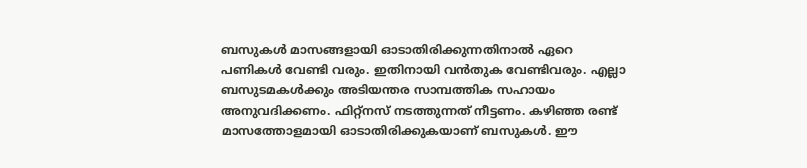ബസുകൾ മാസങ്ങളായി ഓടാതിരിക്കുന്നതിനാൽ ഏറെ പണികൾ വേണ്ടി വരും. ഇതിനായി വൻതുക വേണ്ടിവരും. എല്ലാ ബസുടമകൾക്കും അടിയന്തര സാമ്പത്തിക സഹായം അനുവദിക്കണം. ഫിറ്റ്‌നസ് നടത്തുന്നത് നീട്ടണം. കഴിഞ്ഞ രണ്ട് മാസത്തോളമായി ഓടാതിരിക്കുകയാണ് ബസുകൾ. ഈ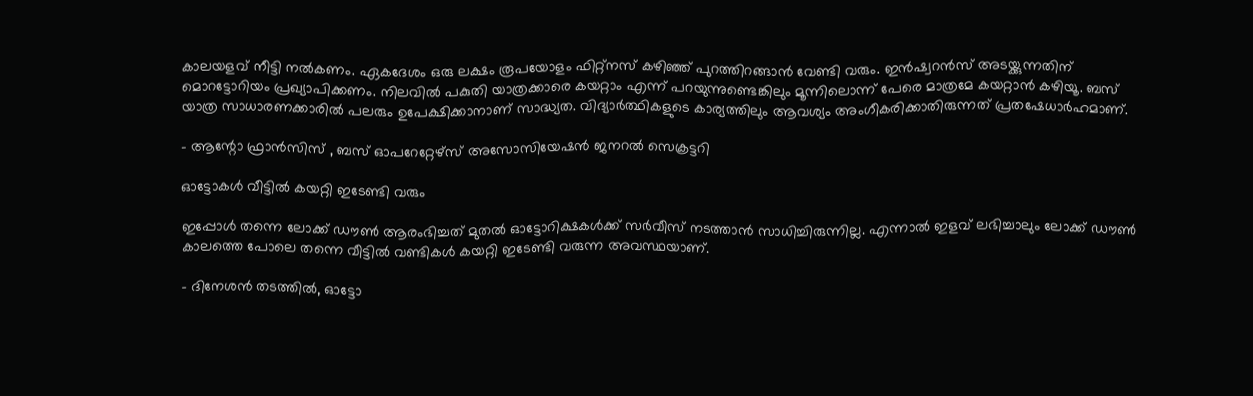കാലയളവ് നീട്ടി നൽകണം. ഏകദേശം ഒരു ലക്ഷം രൂപയോളം ഫിറ്റ്‌നസ് കഴിഞ്ഞ് പുറത്തിറങ്ങാൻ വേണ്ടി വരും. ഇൻഷ്വറൻസ് അടയ്ക്കുന്നതിന് മൊറട്ടോറിയം പ്രഖ്യാപിക്കണം. നിലവിൽ പകുതി യാത്രക്കാരെ കയറ്റാം എന്ന് പറയുന്നുണ്ടെങ്കിലും മൂന്നിലൊന്ന് പേരെ മാത്രമേ കയറ്റാൻ കഴിയൂ. ബസ് യാത്ര സാധാരണക്കാരിൽ പലരും ഉപേക്ഷിക്കാനാണ് സാദ്ധ്യത. വിദ്യാർത്ഥികളുടെ കാര്യത്തിലും ആവശ്യം അംഗീകരിക്കാതിരുന്നത് പ്രതഷേധാർഹമാണ്.

- ആന്റോ ഫ്രാൻസിസ് , ബസ് ഓപറേറ്റേഴ്‌സ് അസോസിയേഷൻ ജനറൽ സെക്രട്ടറി

ഓട്ടോകൾ വീട്ടിൽ കയറ്റി ഇടേണ്ടി വരും

ഇപ്പോൾ തന്നെ ലോക്ക് ഡൗൺ ആരംഭിച്ചത് മുതൽ ഓട്ടോറിക്ഷകൾക്ക് സർവീസ് നടത്താൻ സാധിച്ചിരുന്നില്ല. എന്നാൽ ഇളവ് ലഭിച്ചാലും ലോക്ക് ഡൗൺ കാലത്തെ പോലെ തന്നെ വീട്ടിൽ വണ്ടികൾ കയറ്റി ഇടേണ്ടി വരുന്ന അവസ്ഥയാണ്.

- ദിനേശൻ തടത്തിൽ, ഓട്ടോ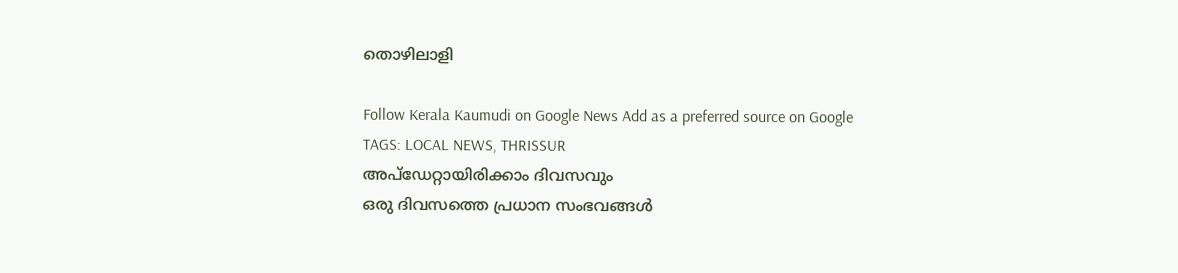തൊഴിലാളി

Follow Kerala Kaumudi on Google News Add as a preferred source on Google
TAGS: LOCAL NEWS, THRISSUR
അപ്ഡേറ്റായിരിക്കാം ദിവസവും
ഒരു ദിവസത്തെ പ്രധാന സംഭവങ്ങൾ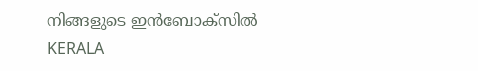നിങ്ങളുടെ ഇൻബോക്സിൽ
KERALA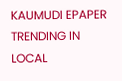KAUMUDI EPAPER
TRENDING IN LOCAL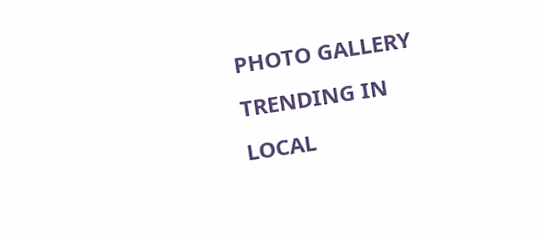PHOTO GALLERY
TRENDING IN LOCAL